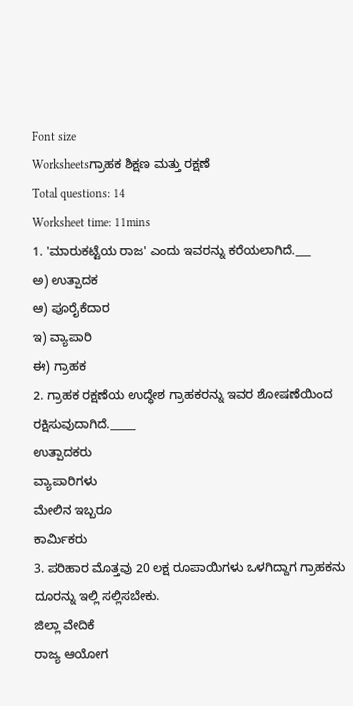Font size
Worksheetsಗ್ರಾಹಕ ಶಿಕ್ಷಣ ಮತ್ತು ರಕ್ಷಣೆ
Total questions: 14
Worksheet time: 11mins
1. 'ಮಾರುಕಟ್ಟೆಯ ರಾಜ' ಎಂದು ಇವರನ್ನು ಕರೆಯಲಾಗಿದೆ.___
ಅ) ಉತ್ಪಾದಕ
ಆ) ಪೂರೈಕೆದಾರ
ಇ) ವ್ಯಾಪಾರಿ
ಈ) ಗ್ರಾಹಕ
2. ಗ್ರಾಹಕ ರಕ್ಷಣೆಯ ಉದ್ಧೇಶ ಗ್ರಾಹಕರನ್ನು ಇವರ ಶೋಷಣೆಯಿಂದ ರಕ್ಷಿಸುವುದಾಗಿದೆ._____
ಉತ್ಪಾದಕರು
ವ್ಯಾಪಾರಿಗಳು
ಮೇಲಿನ ಇಬ್ಬರೂ
ಕಾರ್ಮಿಕರು
3. ಪರಿಹಾರ ಮೊತ್ತವು 20 ಲಕ್ಷ ರೂಪಾಯಿಗಳು ಒಳಗಿದ್ದಾಗ ಗ್ರಾಹಕನು ದೂರನ್ನು ಇಲ್ಲಿ ಸಲ್ಲಿಸಬೇಕು.
ಜಿಲ್ಲಾ ವೇದಿಕೆ
ರಾಜ್ಯ ಆಯೋಗ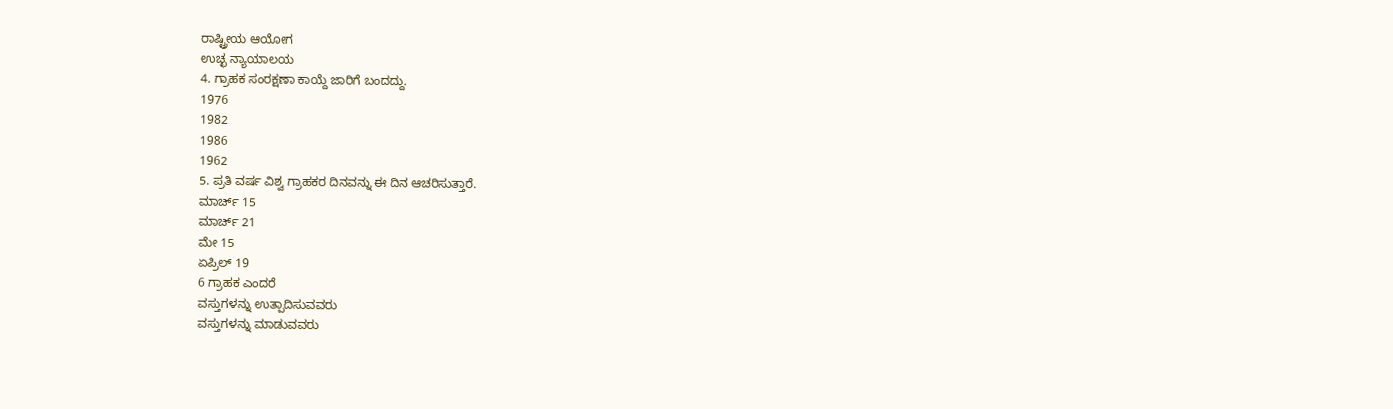ರಾಷ್ಟ್ರೀಯ ಆಯೋಗ
ಉಚ್ಛ ನ್ಯಾಯಾಲಯ
4. ಗ್ರಾಹಕ ಸಂರಕ್ಷಣಾ ಕಾಯ್ದೆ ಜಾರಿಗೆ ಬಂದದ್ದು.
1976
1982
1986
1962
5. ಪ್ರತಿ ವರ್ಷ ವಿಶ್ವ ಗ್ರಾಹಕರ ದಿನವನ್ನು ಈ ದಿನ ಆಚರಿಸುತ್ತಾರೆ.
ಮಾರ್ಚ್ 15
ಮಾರ್ಚ್ 21
ಮೇ 15
ಏಪ್ರಿಲ್ 19
6 ಗ್ರಾಹಕ ಎಂದರೆ
ವಸ್ತುಗಳನ್ನು ಉತ್ಪಾದಿಸುವವರು
ವಸ್ತುಗಳನ್ನು ಮಾಡುವವರು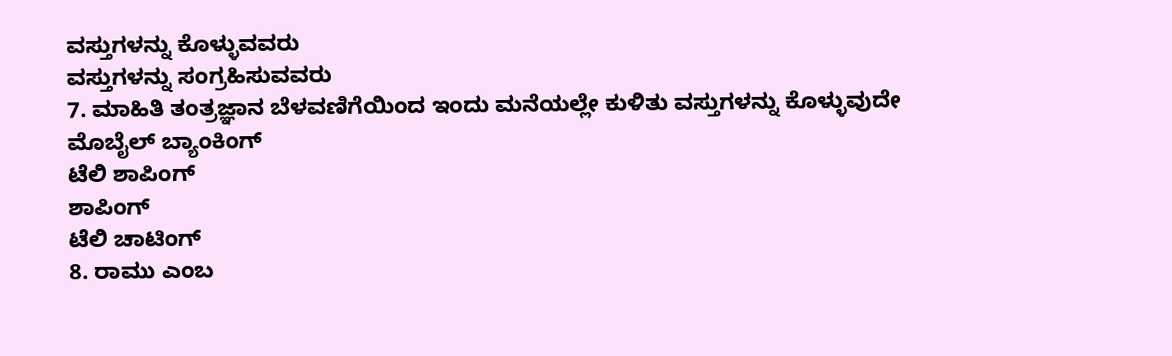ವಸ್ತುಗಳನ್ನು ಕೊಳ್ಳುವವರು
ವಸ್ತುಗಳನ್ನು ಸಂಗ್ರಹಿಸುವವರು
7. ಮಾಹಿತಿ ತಂತ್ರಜ್ಞಾನ ಬೆಳವಣಿಗೆಯಿಂದ ಇಂದು ಮನೆಯಲ್ಲೇ ಕುಳಿತು ವಸ್ತುಗಳನ್ನು ಕೊಳ್ಳುವುದೇ
ಮೊಬೈಲ್ ಬ್ಯಾಂಕಿಂಗ್
ಟೆಲಿ ಶಾಪಿಂಗ್
ಶಾಪಿಂಗ್
ಟೆಲಿ ಚಾಟಿಂಗ್
8. ರಾಮು ಎಂಬ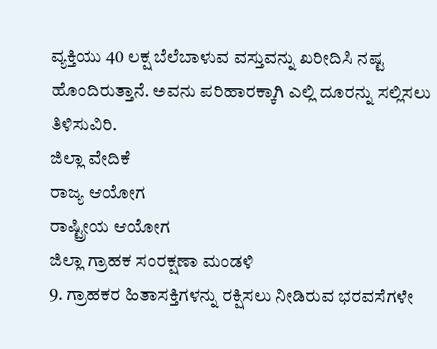ವ್ಯಕ್ತಿಯು 40 ಲಕ್ಷ ಬೆಲೆಬಾಳುವ ವಸ್ತುವನ್ನು ಖರೀದಿಸಿ ನಷ್ಟ ಹೊಂದಿರುತ್ತಾನೆ. ಅವನು ಪರಿಹಾರಕ್ಕಾಗಿ ಎಲ್ಲಿ ದೂರನ್ನು ಸಲ್ಲಿಸಲು ತಿಳಿಸುವಿರಿ.
ಜಿಲ್ಲಾ ವೇದಿಕೆ
ರಾಜ್ಯ ಆಯೋಗ
ರಾಷ್ಟ್ರೀಯ ಆಯೋಗ
ಜಿಲ್ಲಾ ಗ್ರಾಹಕ ಸಂರಕ್ಷಣಾ ಮಂಡಳಿ
9. ಗ್ರಾಹಕರ ಹಿತಾಸಕ್ತಿಗಳನ್ನು ರಕ್ಷಿಸಲು ನೀಡಿರುವ ಭರವಸೆಗಳೇ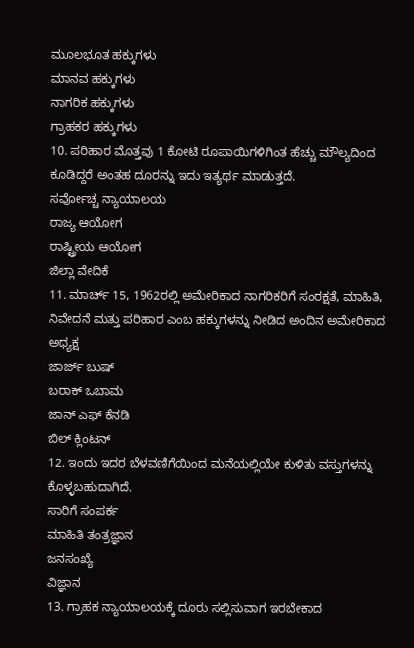ಮೂಲಭೂತ ಹಕ್ಕುಗಳು
ಮಾನವ ಹಕ್ಕುಗಳು
ನಾಗರಿಕ ಹಕ್ಕುಗಳು
ಗ್ರಾಹಕರ ಹಕ್ಕುಗಳು
10. ಪರಿಹಾರ ಮೊತ್ತವು 1 ಕೋಟಿ ರೂಪಾಯಿಗಳಿಗಿಂತ ಹೆಚ್ಚು ಮೌಲ್ಯದಿಂದ ಕೂಡಿದ್ದರೆ ಅಂತಹ ದೂರನ್ನು ಇದು ಇತ್ಯರ್ಥ ಮಾಡುತ್ತದೆ.
ಸರ್ವೋಚ್ಚ ನ್ಯಾಯಾಲಯ
ರಾಜ್ಯ ಆಯೋಗ
ರಾಷ್ಟ್ರೀಯ ಆಯೋಗ
ಜಿಲ್ಲಾ ವೇದಿಕೆ
11. ಮಾರ್ಚ್ 15, 1962ರಲ್ಲಿ ಅಮೇರಿಕಾದ ನಾಗರಿಕರಿಗೆ ಸಂರಕ್ಷತೆ, ಮಾಹಿತಿ, ನಿವೇದನೆ ಮತ್ತು ಪರಿಹಾರ ಎಂಬ ಹಕ್ಕುಗಳನ್ನು ನೀಡಿದ ಅಂದಿನ ಅಮೇರಿಕಾದ ಅಧ್ಯಕ್ಷ
ಜಾರ್ಜ್ ಬುಷ್
ಬರಾಕ್ ಒಬಾಮ
ಜಾನ್ ಎಫ್ ಕೆನಡಿ
ಬಿಲ್ ಕ್ಲಿಂಟನ್
12. ಇಂದು ಇದರ ಬೆಳವಣಿಗೆಯಿಂದ ಮನೆಯಲ್ಲಿಯೇ ಕುಳಿತು ವಸ್ತುಗಳನ್ನು ಕೊಳ್ಳಬಹುದಾಗಿದೆ.
ಸಾರಿಗೆ ಸಂಪರ್ಕ
ಮಾಹಿತಿ ತಂತ್ರಜ್ಞಾನ
ಜನಸಂಖ್ಯೆ
ವಿಜ್ಞಾನ
13. ಗ್ರಾಹಕ ನ್ಯಾಯಾಲಯಕ್ಕೆ ದೂರು ಸಲ್ಲಿಸುವಾಗ ಇರಬೇಕಾದ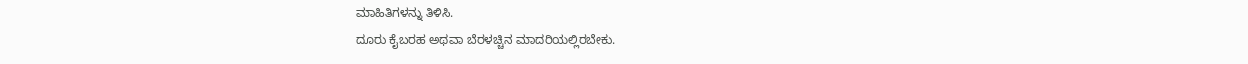ಮಾಹಿತಿಗಳನ್ನು ತಿಳಿಸಿ.
ದೂರು ಕೈಬರಹ ಅಥವಾ ಬೆರಳಚ್ಚಿನ ಮಾದರಿಯಲ್ಲಿರಬೇಕು.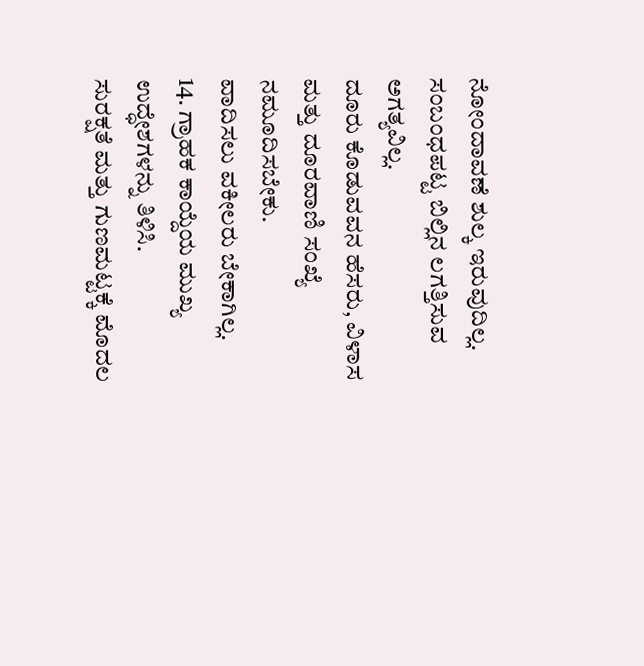ನೋಂದಾವಣೆ ಶುಲ್ಕ ಇರುವುದಿಲ್ಲ.
ಸಂಬಂಧಪಟ್ಟ ಬಿಲ್ಲಿನ ಲಗತ್ತಿಸುವ ಅಗತ್ಯವಿಲ್ಲ.
ದೂರು ಕೊಡುವವನ ಹೆಸರು, ವಿಳಾಸ ಮತ್ತು ದೂರವಾಣಿ ಸಂಖ್ಯೆ ನಮೂದಿಸಬೇಕು.
ವಾದಿಸಲು ವಕೀಲರು ಬೇಕಾಗಿಲ್ಲ.
14. ಗ್ರಾಹಕ ಕಾಯ್ದೆಯ ಮುಖ್ಯ ಉದ್ಧೇಶಗಳನ್ನು ತಿಳಿಸಿ.
ಸುರಕ್ಷತೆ ಮತ್ತು ಗುಣಮಟ್ಟಕ್ಕೆ ಮೊದಲ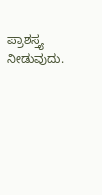ಪ್ರಾಶಸ್ತ್ಯ ನೀಡುವುದು.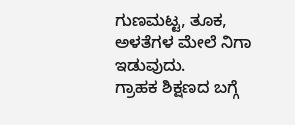ಗುಣಮಟ್ಟ, ತೂಕ, ಅಳತೆಗಳ ಮೇಲೆ ನಿಗಾ ಇಡುವುದು.
ಗ್ರಾಹಕ ಶಿಕ್ಷಣದ ಬಗ್ಗೆ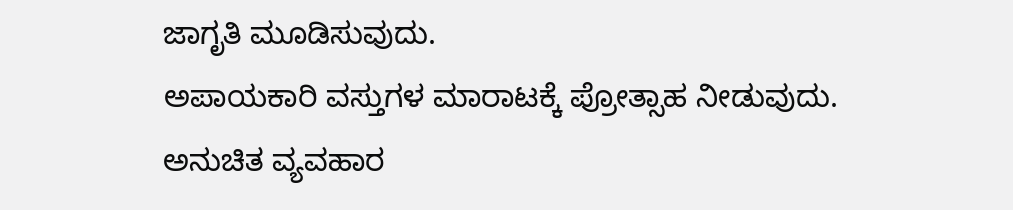ಜಾಗೃತಿ ಮೂಡಿಸುವುದು.
ಅಪಾಯಕಾರಿ ವಸ್ತುಗಳ ಮಾರಾಟಕ್ಕೆ ಪ್ರೋತ್ಸಾಹ ನೀಡುವುದು.
ಅನುಚಿತ ವ್ಯವಹಾರ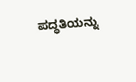ಪದ್ಧತಿಯನ್ನು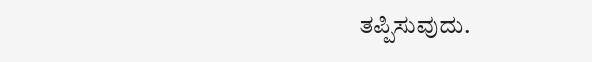ತಪ್ಪಿಸುವುದು.